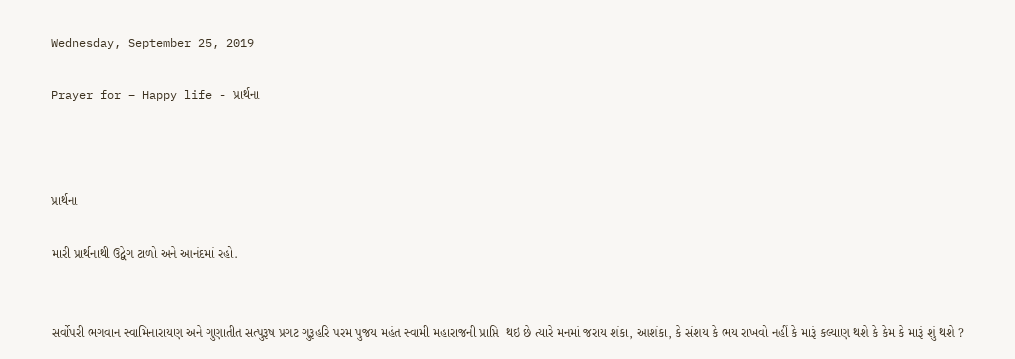Wednesday, September 25, 2019

Prayer for – Happy life - પ્રાર્થના



પ્રાર્થના

મારી પ્રાર્થનાથી ઉદ્વેગ ટાળો અને આનંદમાં રહો.


સર્વોપરી ભગવાન સ્વામિનારાયણ અને ગુણાતીત સત્પુરૂષ પ્રગટ ગુરૂહરિ પરમ પુજય મહંત સ્વામી મહારાજની પ્રાપ્તિ  થઇ છે ત્યારે મનમાં જરાય શંકા, આશંકા, કે સંશય કે ભય રાખવો નહીં કે મારૂં કલ્યાણ થશે કે કેમ કે મારૂં શું થશે ?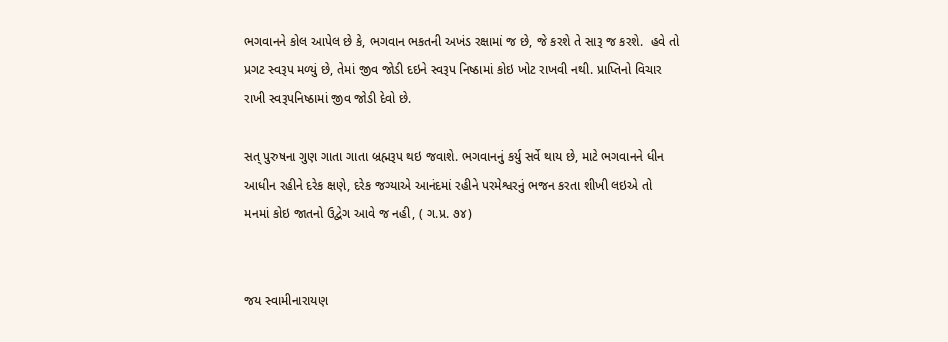ભગવાનને કોલ આપેલ છે કે, ભગવાન ભકતની અખંડ રક્ષામાં જ છે, જે કરશે તે સારૂ જ કરશે.  હવે તો પ્રગટ સ્વરૂપ મળ્યું છે, તેમાં જીવ જોડી દઇને સ્વરૂપ નિષ્ઠામાં કોઇ ખોટ રાખવી નથી. પ્રાપ્તિનો વિચાર રાખી સ્વરૂપનિષ્ઠામાં જીવ જોડી દેવો છે.

સત્ પુરુષના ગુણ ગાતા ગાતા બ્રહ્મરૂપ થઇ જવાશે. ભગવાનનું કર્યુ સર્વે થાય છે, માટે ભગવાનને ધીન આધીન રહીને દરેક ક્ષણે, દરેક જગ્યાએ આનંદમાં રહીને પરમેશ્વરનું ભજન કરતા શીખી લઇએ તો મનમાં કોઇ જાતનો ઉદ્વેગ આવે જ નહી, ( ગ.પ્ર. ૭૪)


જય સ્વામીનારાયણ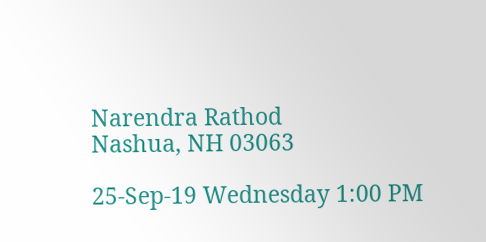Narendra Rathod
Nashua, NH 03063

25-Sep-19 Wednesday 1:00 PM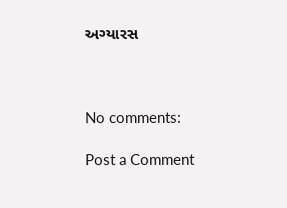અગ્યારસ



No comments:

Post a Comment